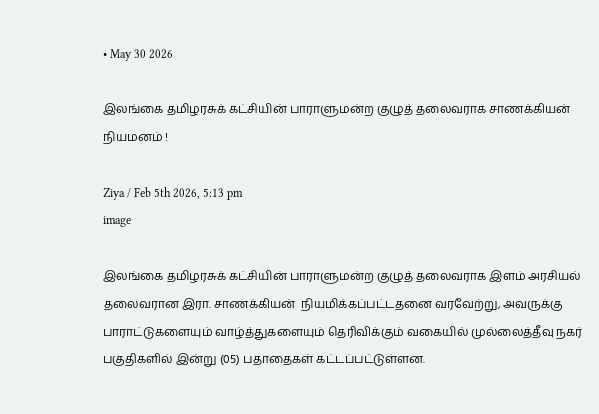• May 30 2026

இலங்கை தமிழரசுக் கட்சியின் பாராளுமன்ற குழுத் தலைவராக சாணக்கியன் நியமனம் !

Ziya / Feb 5th 2026, 5:13 pm
image

இலங்கை தமிழரசுக் கட்சியின் பாராளுமன்ற குழுத் தலைவராக இளம் அரசியல் தலைவரான இரா. சாணக்கியன்  நியமிக்கப்பட்டதனை வரவேற்று, அவருக்கு பாராட்டுகளையும் வாழ்த்துகளையும் தெரிவிக்கும் வகையில் முல்லைத்தீவு நகர் பகுதிகளில் இன்று (05) பதாதைகள் கட்டப்பட்டுள்ளன.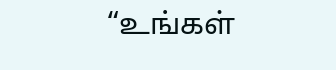“உங்கள்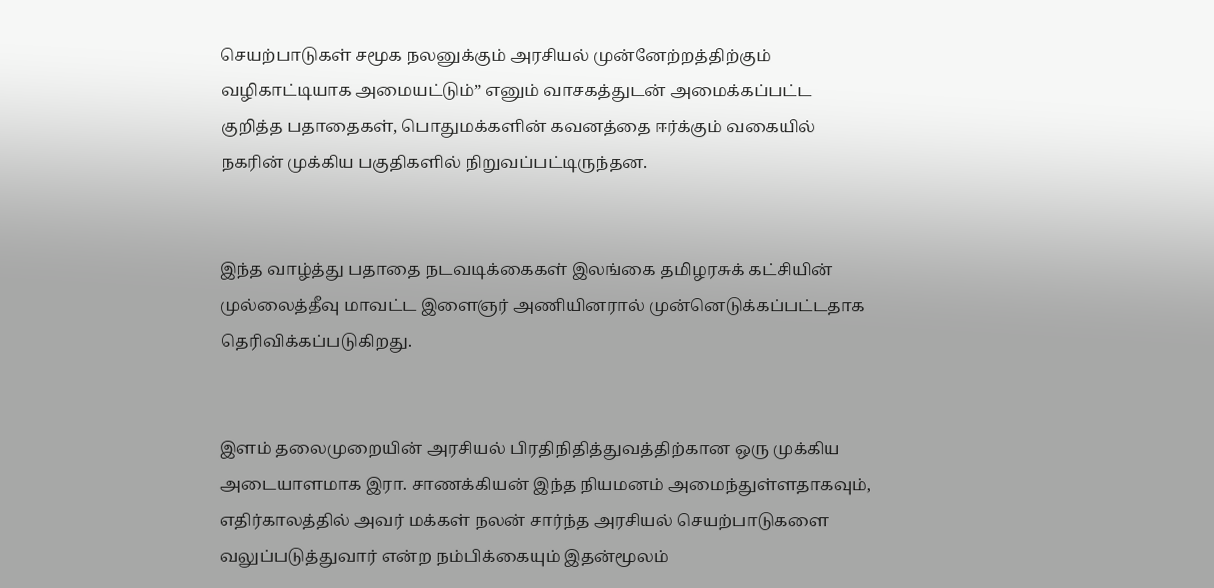செயற்பாடுகள் சமூக நலனுக்கும் அரசியல் முன்னேற்றத்திற்கும் வழிகாட்டியாக அமையட்டும்” எனும் வாசகத்துடன் அமைக்கப்பட்ட குறித்த பதாதைகள், பொதுமக்களின் கவனத்தை ஈர்க்கும் வகையில் நகரின் முக்கிய பகுதிகளில் நிறுவப்பட்டிருந்தன.


இந்த வாழ்த்து பதாதை நடவடிக்கைகள் இலங்கை தமிழரசுக் கட்சியின் முல்லைத்தீவு மாவட்ட இளைஞர் அணியினரால் முன்னெடுக்கப்பட்டதாக தெரிவிக்கப்படுகிறது.


இளம் தலைமுறையின் அரசியல் பிரதிநிதித்துவத்திற்கான ஒரு முக்கிய அடையாளமாக இரா. சாணக்கியன் இந்த நியமனம் அமைந்துள்ளதாகவும், எதிர்காலத்தில் அவர் மக்கள் நலன் சார்ந்த அரசியல் செயற்பாடுகளை வலுப்படுத்துவார் என்ற நம்பிக்கையும் இதன்மூலம்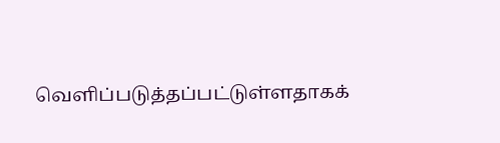வெளிப்படுத்தப்பட்டுள்ளதாகக்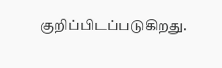குறிப்பிடப்படுகிறது.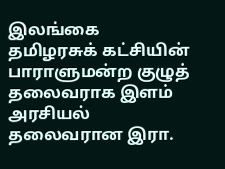இலங்கை தமிழரசுக் கட்சியின் பாராளுமன்ற குழுத் தலைவராக இளம் அரசியல் தலைவரான இரா.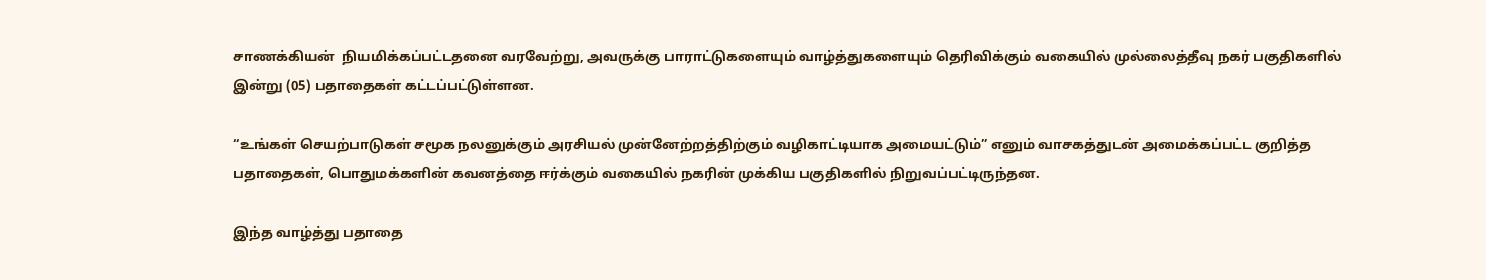சாணக்கியன்  நியமிக்கப்பட்டதனை வரவேற்று, அவருக்கு பாராட்டுகளையும் வாழ்த்துகளையும் தெரிவிக்கும் வகையில் முல்லைத்தீவு நகர் பகுதிகளில் இன்று (05) பதாதைகள் கட்டப்பட்டுள்ளன.

“உங்கள் செயற்பாடுகள் சமூக நலனுக்கும் அரசியல் முன்னேற்றத்திற்கும் வழிகாட்டியாக அமையட்டும்” எனும் வாசகத்துடன் அமைக்கப்பட்ட குறித்த பதாதைகள், பொதுமக்களின் கவனத்தை ஈர்க்கும் வகையில் நகரின் முக்கிய பகுதிகளில் நிறுவப்பட்டிருந்தன.

இந்த வாழ்த்து பதாதை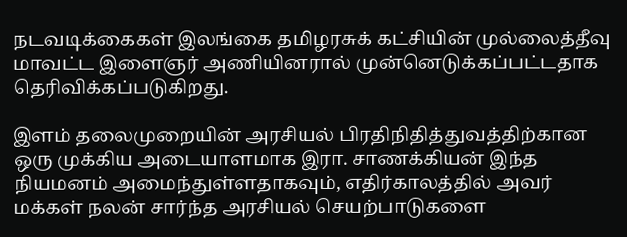நடவடிக்கைகள் இலங்கை தமிழரசுக் கட்சியின் முல்லைத்தீவு மாவட்ட இளைஞர் அணியினரால் முன்னெடுக்கப்பட்டதாக தெரிவிக்கப்படுகிறது.

இளம் தலைமுறையின் அரசியல் பிரதிநிதித்துவத்திற்கான ஒரு முக்கிய அடையாளமாக இரா. சாணக்கியன் இந்த நியமனம் அமைந்துள்ளதாகவும், எதிர்காலத்தில் அவர் மக்கள் நலன் சார்ந்த அரசியல் செயற்பாடுகளை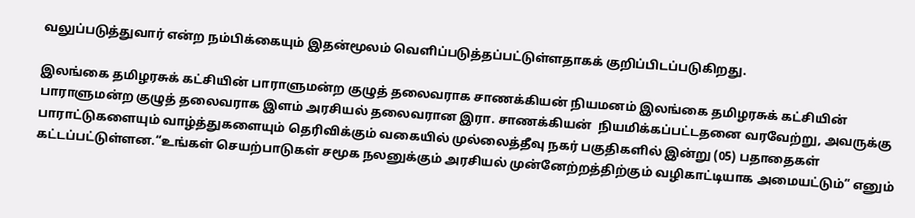வலுப்படுத்துவார் என்ற நம்பிக்கையும் இதன்மூலம் வெளிப்படுத்தப்பட்டுள்ளதாகக் குறிப்பிடப்படுகிறது.

இலங்கை தமிழரசுக் கட்சியின் பாராளுமன்ற குழுத் தலைவராக சாணக்கியன் நியமனம் இலங்கை தமிழரசுக் கட்சியின் பாராளுமன்ற குழுத் தலைவராக இளம் அரசியல் தலைவரான இரா. சாணக்கியன்  நியமிக்கப்பட்டதனை வரவேற்று, அவருக்கு பாராட்டுகளையும் வாழ்த்துகளையும் தெரிவிக்கும் வகையில் முல்லைத்தீவு நகர் பகுதிகளில் இன்று (05) பதாதைகள் கட்டப்பட்டுள்ளன.“உங்கள் செயற்பாடுகள் சமூக நலனுக்கும் அரசியல் முன்னேற்றத்திற்கும் வழிகாட்டியாக அமையட்டும்” எனும்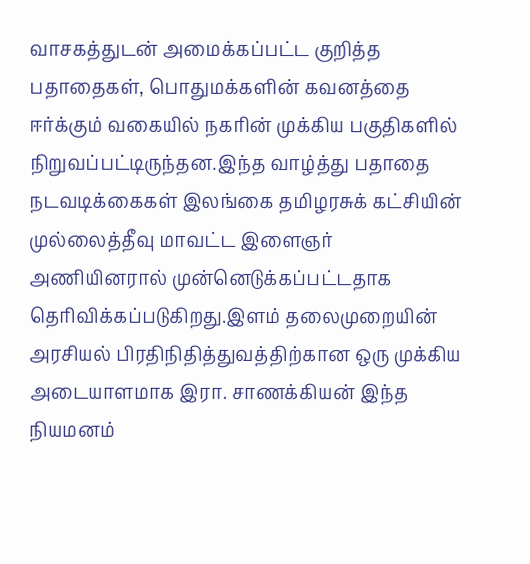வாசகத்துடன் அமைக்கப்பட்ட குறித்த பதாதைகள், பொதுமக்களின் கவனத்தை ஈர்க்கும் வகையில் நகரின் முக்கிய பகுதிகளில் நிறுவப்பட்டிருந்தன.இந்த வாழ்த்து பதாதை நடவடிக்கைகள் இலங்கை தமிழரசுக் கட்சியின் முல்லைத்தீவு மாவட்ட இளைஞர் அணியினரால் முன்னெடுக்கப்பட்டதாக தெரிவிக்கப்படுகிறது.இளம் தலைமுறையின் அரசியல் பிரதிநிதித்துவத்திற்கான ஒரு முக்கிய அடையாளமாக இரா. சாணக்கியன் இந்த நியமனம்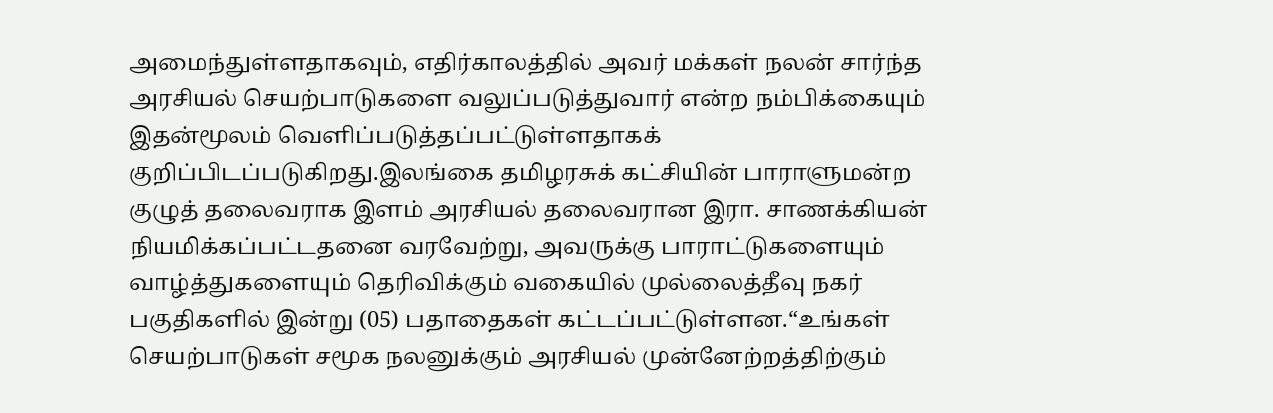அமைந்துள்ளதாகவும், எதிர்காலத்தில் அவர் மக்கள் நலன் சார்ந்த அரசியல் செயற்பாடுகளை வலுப்படுத்துவார் என்ற நம்பிக்கையும் இதன்மூலம் வெளிப்படுத்தப்பட்டுள்ளதாகக் குறிப்பிடப்படுகிறது.இலங்கை தமிழரசுக் கட்சியின் பாராளுமன்ற குழுத் தலைவராக இளம் அரசியல் தலைவரான இரா. சாணக்கியன்  நியமிக்கப்பட்டதனை வரவேற்று, அவருக்கு பாராட்டுகளையும் வாழ்த்துகளையும் தெரிவிக்கும் வகையில் முல்லைத்தீவு நகர் பகுதிகளில் இன்று (05) பதாதைகள் கட்டப்பட்டுள்ளன.“உங்கள் செயற்பாடுகள் சமூக நலனுக்கும் அரசியல் முன்னேற்றத்திற்கும்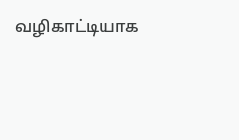வழிகாட்டியாக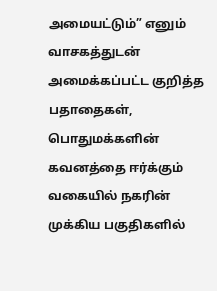அமையட்டும்” எனும் வாசகத்துடன் அமைக்கப்பட்ட குறித்த பதாதைகள், பொதுமக்களின் கவனத்தை ஈர்க்கும் வகையில் நகரின் முக்கிய பகுதிகளில்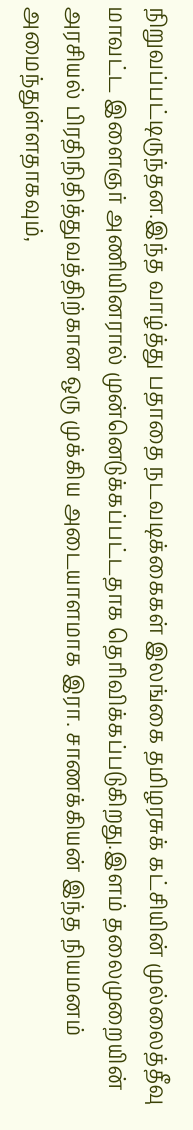நிறுவப்பட்டிருந்தன.இந்த வாழ்த்து பதாதை நடவடிக்கைகள் இலங்கை தமிழரசுக் கட்சியின் முல்லைத்தீவு மாவட்ட இளைஞர் அணியினரால் முன்னெடுக்கப்பட்டதாக தெரிவிக்கப்படுகிறது.இளம் தலைமுறையின் அரசியல் பிரதிநிதித்துவத்திற்கான ஒரு முக்கிய அடையாளமாக இரா. சாணக்கியன் இந்த நியமனம் அமைந்துள்ளதாகவும்,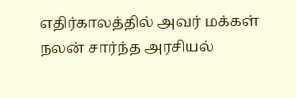எதிர்காலத்தில் அவர் மக்கள் நலன் சார்ந்த அரசியல்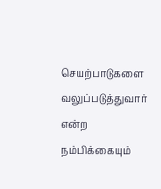செயற்பாடுகளை வலுப்படுத்துவார் என்ற நம்பிக்கையும்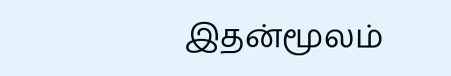இதன்மூலம்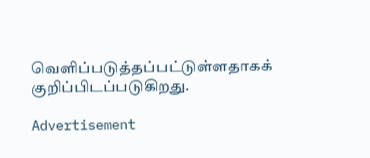வெளிப்படுத்தப்பட்டுள்ளதாகக் குறிப்பிடப்படுகிறது.

Advertisement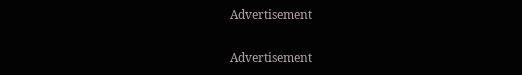Advertisement

Advertisement